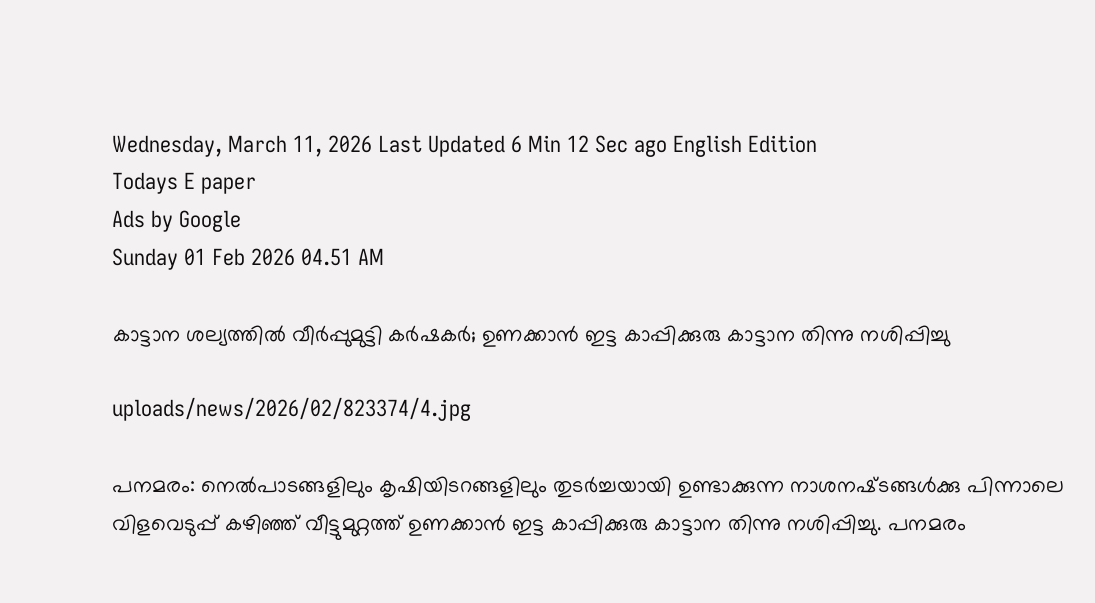Wednesday, March 11, 2026 Last Updated 6 Min 12 Sec ago English Edition
Todays E paper
Ads by Google
Sunday 01 Feb 2026 04.51 AM

കാട്ടാന ശല്യത്തില്‍ വീര്‍പ്പുമുട്ടി കര്‍ഷകര്‍; ഉണക്കാന്‍ ഇട്ട കാപ്പിക്കുരു കാട്ടാന തിന്നു നശിപ്പിച്ചു

uploads/news/2026/02/823374/4.jpg

പനമരം: നെല്‍പാടങ്ങളിലും കൃഷിയിടറങ്ങളിലും തുടര്‍ച്ചയായി ഉണ്ടാക്കുന്ന നാശനഷ്‌ടങ്ങള്‍ക്കു പിന്നാലെ വിളവെടുപ്പ്‌ കഴിഞ്ഞ്‌ വീട്ടുമുറ്റത്ത്‌ ഉണക്കാന്‍ ഇട്ട കാപ്പിക്കുരു കാട്ടാന തിന്നു നശിപ്പിച്ചു. പനമരം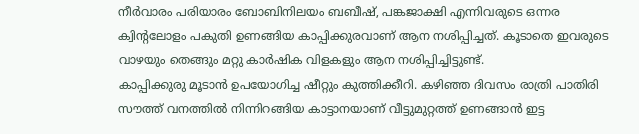നീര്‍വാരം പരിയാരം ബോബിനിലയം ബബീഷ്‌, പങ്കജാക്ഷി എന്നിവരുടെ ഒന്നര ക്വിന്റലോളം പകുതി ഉണങ്ങിയ കാപ്പിക്കുരവാണ്‌ ആന നശിപ്പിച്ചത്‌. കൂടാതെ ഇവരുടെ വാഴയും തെങ്ങും മറ്റു കാര്‍ഷിക വിളകളും ആന നശിപ്പിച്ചിട്ടുണ്ട്‌.
കാപ്പിക്കുരു മൂടാന്‍ ഉപയോഗിച്ച ഷീറ്റും കുത്തിക്കീറി. കഴിഞ്ഞ ദിവസം രാത്രി പാതിരി സൗത്ത്‌ വനത്തില്‍ നിന്നിറങ്ങിയ കാട്ടാനയാണ്‌ വീട്ടുമുറ്റത്ത്‌ ഉണങ്ങാന്‍ ഇട്ട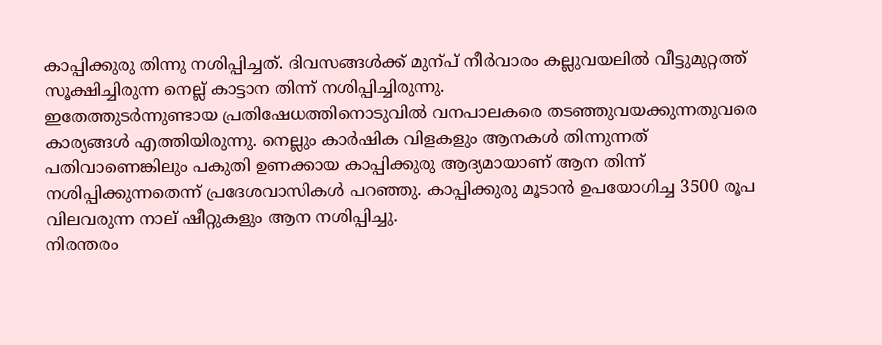കാപ്പിക്കുരു തിന്നു നശിപ്പിച്ചത്‌. ദിവസങ്ങള്‍ക്ക്‌ മുന്‌പ് നീര്‍വാരം കല്ലുവയലില്‍ വീട്ടുമുറ്റത്ത്‌ സൂക്ഷിച്ചിരുന്ന നെല്ല്‌ കാട്ടാന തിന്ന്‌ നശിപ്പിച്ചിരുന്നു.
ഇതേത്തുടര്‍ന്നുണ്ടായ പ്രതിഷേധത്തിനൊടുവില്‍ വനപാലകരെ തടഞ്ഞുവയക്കുന്നതുവരെ കാര്യങ്ങള്‍ എത്തിയിരുന്നു. നെല്ലും കാര്‍ഷിക വിളകളും ആനകള്‍ തിന്നുന്നത്‌ പതിവാണെങ്കിലും പകുതി ഉണക്കായ കാപ്പിക്കുരു ആദ്യമായാണ്‌ ആന തിന്ന്‌ നശിപ്പിക്കുന്നതെന്ന്‌ പ്രദേശവാസികള്‍ പറഞ്ഞു. കാപ്പിക്കുരു മൂടാന്‍ ഉപയോഗിച്ച 3500 രൂപ വിലവരുന്ന നാല്‌ ഷീറ്റുകളും ആന നശിപ്പിച്ചു.
നിരന്തരം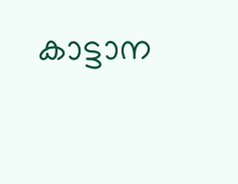കാട്ടാന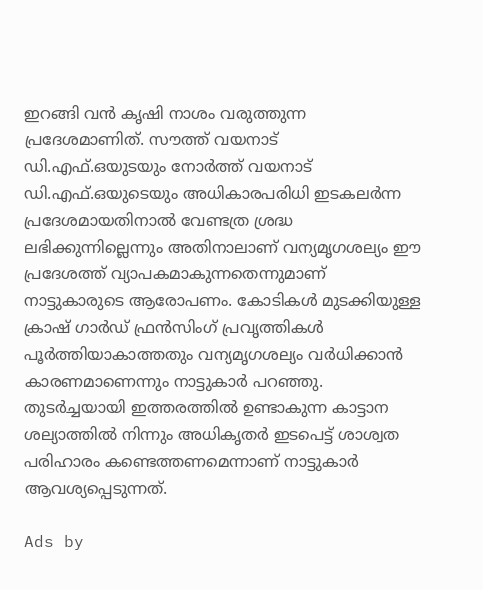ഇറങ്ങി വന്‍ കൃഷി നാശം വരുത്തുന്ന പ്രദേശമാണിത്‌. സൗത്ത്‌ വയനാട്‌ ഡി.എഫ്‌.ഒയുടയും നോര്‍ത്ത്‌ വയനാട്‌ ഡി.എഫ്‌.ഒയുടെയും അധികാരപരിധി ഇടകലര്‍ന്ന പ്രദേശമായതിനാല്‍ വേണ്ടത്ര ശ്രദ്ധ ലഭിക്കുന്നില്ലെന്നും അതിനാലാണ്‌ വന്യമൃഗശല്യം ഈ പ്രദേശത്ത്‌ വ്യാപകമാകുന്നതെന്നുമാണ്‌ നാട്ടുകാരുടെ ആരോപണം. കോടികള്‍ മുടക്കിയുള്ള ക്രാഷ്‌ ഗാര്‍ഡ്‌ ഫ്രന്‍സിംഗ്‌ പ്രവൃത്തികള്‍ പൂര്‍ത്തിയാകാത്തതും വന്യമൃഗശല്യം വര്‍ധിക്കാന്‍ കാരണമാണെന്നും നാട്ടുകാര്‍ പറഞ്ഞു.
തുടര്‍ച്ചയായി ഇത്തരത്തില്‍ ഉണ്ടാകുന്ന കാട്ടാന ശല്യാത്തില്‍ നിന്നും അധികൃതര്‍ ഇടപെട്ട്‌ ശാശ്വത പരിഹാരം കണ്ടെത്തണമെന്നാണ്‌ നാട്ടുകാര്‍ ആവശ്യപ്പെടുന്നത്‌.

Ads by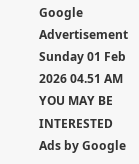Google
Advertisement
Sunday 01 Feb 2026 04.51 AM
YOU MAY BE INTERESTED
Ads by Google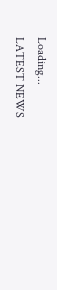Loading...
LATEST NEWS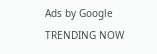Ads by Google
TRENDING NOW